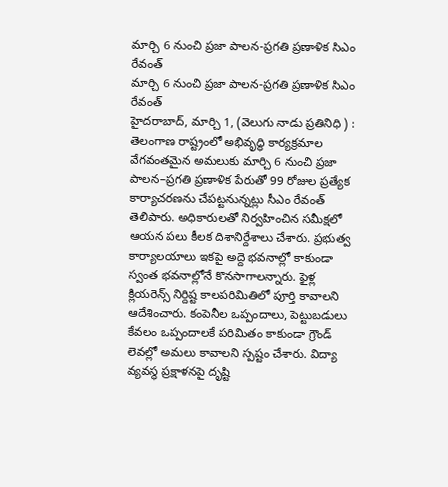మార్చి 6 నుంచి ప్రజా పాలన-ప్రగతి ప్రణాళిక సిఎం రేవంత్
మార్చి 6 నుంచి ప్రజా పాలన-ప్రగతి ప్రణాళిక సిఎం రేవంత్
హైదరాబాద్, మార్చి 1, (వెలుగు నాడు ప్రతినిధి ) : తెలంగాణ రాష్ట్రంలో అభివృద్ధి కార్యక్రమాల వేగవంతమైన అమలుకు మార్చి 6 నుంచి ప్రజా పాలన–ప్రగతి ప్రణాళిక పేరుతో 99 రోజుల ప్రత్యేక కార్యాచరణను చేపట్టనున్నట్లు సీఎం రేవంత్ తెలిపారు. అధికారులతో నిర్వహించిన సమీక్షలో ఆయన పలు కీలక దిశానిర్దేశాలు చేశారు. ప్రభుత్వ కార్యాలయాలు ఇకపై అద్దె భవనాల్లో కాకుండా స్వంత భవనాల్లోనే కొనసాగాలన్నారు. ఫైళ్ల క్లియరెన్స్ నిర్దిష్ట కాలపరిమితిలో పూర్తి కావాలని ఆదేశించారు. కంపెనీల ఒప్పందాలు, పెట్టుబడులు కేవలం ఒప్పందాలకే పరిమితం కాకుండా గ్రౌండ్ లెవల్లో అమలు కావాలని స్పష్టం చేశారు. విద్యా వ్యవస్థ ప్రక్షాళనపై దృష్టి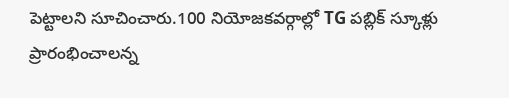పెట్టాలని సూచించారు.100 నియోజకవర్గాల్లో TG పబ్లిక్ స్కూళ్లు ప్రారంభించాలన్న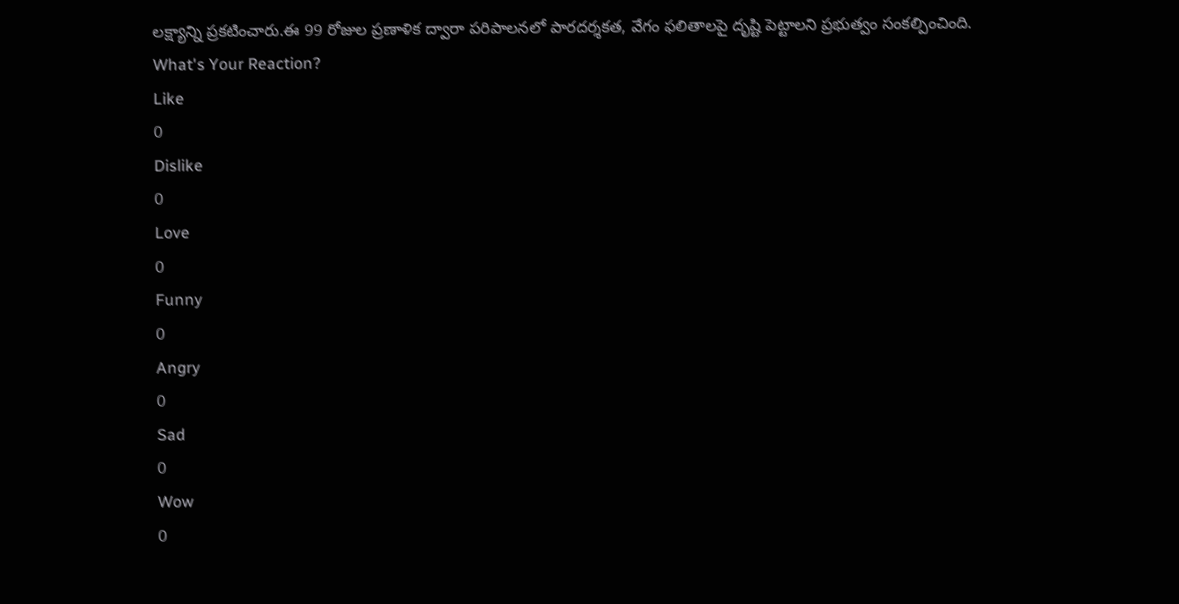లక్ష్యాన్ని ప్రకటించారు.ఈ 99 రోజుల ప్రణాళిక ద్వారా పరిపాలనలో పారదర్శకత, వేగం ఫలితాలపై దృష్టి పెట్టాలని ప్రభుత్వం సంకల్పించింది.
What's Your Reaction?
Like
0
Dislike
0
Love
0
Funny
0
Angry
0
Sad
0
Wow
0